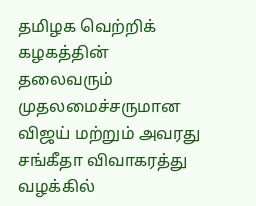தமிழக வெற்றிக் கழகத்தின் தலைவரும் முதலமைச்சருமான விஜய் மற்றும் அவரது சங்கீதா விவாகரத்து வழக்கில்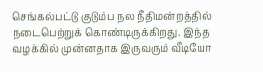செங்கல்பட்டு குடும்ப நல நீதிமன்றத்தில் நடைபெற்றுக் கொண்டிருக்கிறது. இந்த வழக்கில் முன்னதாக இருவரும் வீடியோ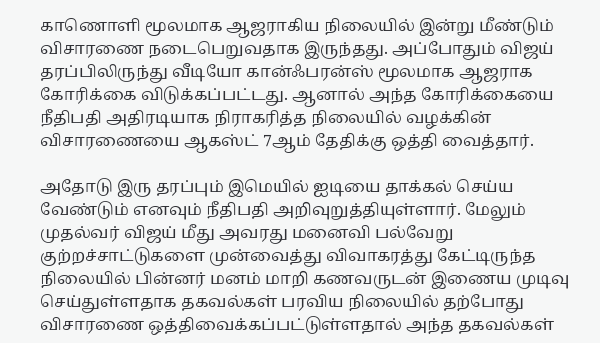காணொளி மூலமாக ஆஜராகிய நிலையில் இன்று மீண்டும் விசாரணை நடைபெறுவதாக இருந்தது. அப்போதும் விஜய் தரப்பிலிருந்து வீடியோ கான்ஃபரன்ஸ் மூலமாக ஆஜராக கோரிக்கை விடுக்கப்பட்டது. ஆனால் அந்த கோரிக்கையை நீதிபதி அதிரடியாக நிராகரித்த நிலையில் வழக்கின் விசாரணையை ஆகஸ்ட் 7ஆம் தேதிக்கு ஒத்தி வைத்தார்.

அதோடு இரு தரப்பும் இமெயில் ஐடியை தாக்கல் செய்ய வேண்டும் எனவும் நீதிபதி அறிவுறுத்தியுள்ளார். மேலும் முதல்வர் விஜய் மீது அவரது மனைவி பல்வேறு குற்றச்சாட்டுகளை முன்வைத்து விவாகரத்து கேட்டிருந்த நிலையில் பின்னர் மனம் மாறி கணவருடன் இணைய முடிவு செய்துள்ளதாக தகவல்கள் பரவிய நிலையில் தற்போது விசாரணை ஒத்திவைக்கப்பட்டுள்ளதால் அந்த தகவல்கள்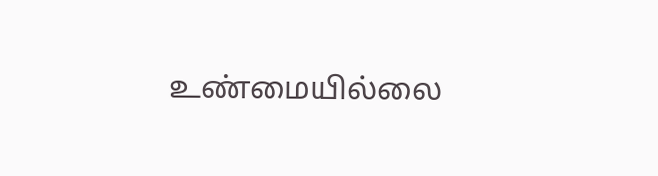உண்மையில்லை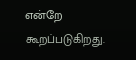என்றே கூறப்படுகிறது.